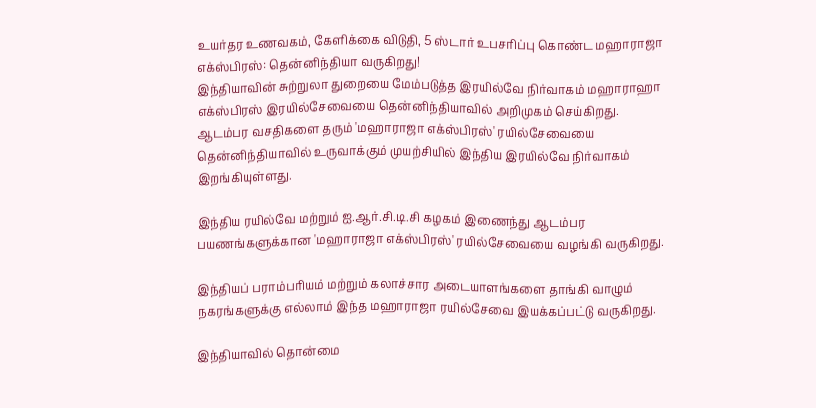உயர்தர உணவகம், கேளிக்கை விடுதி, 5 ஸ்டார் உபசரிப்பு கொண்ட மஹாராஜா எக்ஸ்பிரஸ்: தென்னிந்தியா வருகிறது!
இந்தியாவின் சுற்றுலா துறையை மேம்படுத்த இரயில்வே நிர்வாகம் மஹாராஹா எக்ஸ்பிரஸ் இரயில்சேவையை தென்னிந்தியாவில் அறிமுகம் செய்கிறது.
ஆடம்பர வசதிகளை தரும் 'மஹாராஜா எக்ஸ்பிரஸ்' ரயில்சேவையை தென்னிந்தியாவில் உருவாக்கும் முயற்சியில் இந்திய இரயில்வே நிர்வாகம் இறங்கியுள்ளது.

இந்திய ரயில்வே மற்றும் ஐ.ஆர்.சி.டி.சி கழகம் இணைந்து ஆடம்பர பயணங்களுக்கான 'மஹாராஜா எக்ஸ்பிரஸ்' ரயில்சேவையை வழங்கி வருகிறது.

இந்தியப் பராம்பரியம் மற்றும் கலாச்சார அடையாளங்களை தாங்கி வாழும் நகரங்களுக்கு எல்லாம் இந்த மஹாராஜா ரயில்சேவை இயக்கப்பட்டு வருகிறது.

இந்தியாவில் தொன்மை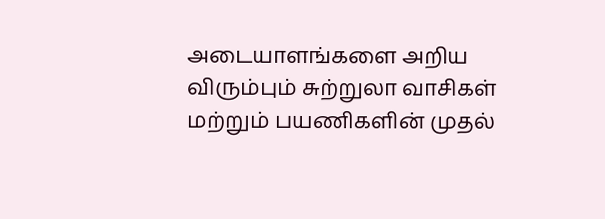அடையாளங்களை அறிய விரும்பும் சுற்றுலா வாசிகள் மற்றும் பயணிகளின் முதல்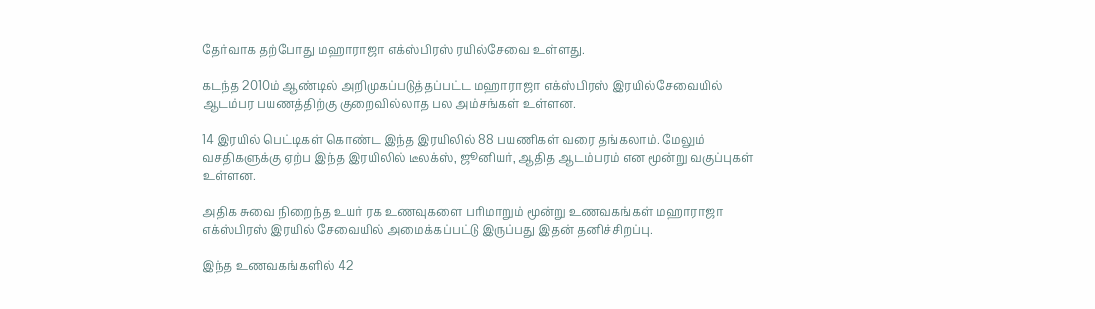தேர்வாக தற்போது மஹாராஜா எக்ஸ்பிரஸ் ரயில்சேவை உள்ளது.

கடந்த 2010ம் ஆண்டில் அறிமுகப்படுத்தப்பட்ட மஹாராஜா எக்ஸ்பிரஸ் இரயில்சேவையில் ஆடம்பர பயணத்திற்கு குறைவில்லாத பல அம்சங்கள் உள்ளன.

14 இரயில் பெட்டிகள் கொண்ட இந்த இரயிலில் 88 பயணிகள் வரை தங்கலாம். மேலும் வசதிகளுக்கு ஏற்ப இந்த இரயிலில் டீலக்ஸ், ஜூனியர், ஆதித ஆடம்பரம் என மூன்று வகுப்புகள் உள்ளன.

அதிக சுவை நிறைந்த உயர் ரக உணவுகளை பரிமாறும் மூன்று உணவகங்கள் மஹாராஜா எக்ஸ்பிரஸ் இரயில் சேவையில் அமைக்கப்பட்டு இருப்பது இதன் தனிச்சிறப்பு.

இந்த உணவகங்களில் 42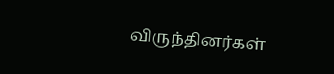விருந்தினர்கள்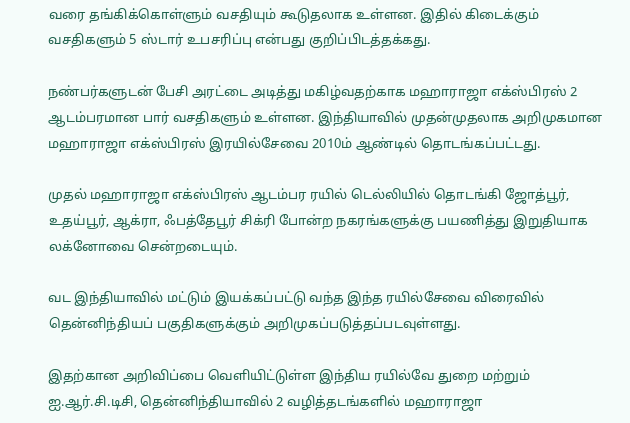வரை தங்கிக்கொள்ளும் வசதியும் கூடுதலாக உள்ளன. இதில் கிடைக்கும் வசதிகளும் 5 ஸ்டார் உபசரிப்பு என்பது குறிப்பிடத்தக்கது.

நண்பர்களுடன் பேசி அரட்டை அடித்து மகிழ்வதற்காக மஹாராஜா எக்ஸ்பிரஸ் 2 ஆடம்பரமான பார் வசதிகளும் உள்ளன. இந்தியாவில் முதன்முதலாக அறிமுகமான மஹாராஜா எக்ஸ்பிரஸ் இரயில்சேவை 2010ம் ஆண்டில் தொடங்கப்பட்டது.

முதல் மஹாராஜா எக்ஸ்பிரஸ் ஆடம்பர ரயில் டெல்லியில் தொடங்கி ஜோத்பூர், உதய்பூர், ஆக்ரா, ஃபத்தேபூர் சிக்ரி போன்ற நகரங்களுக்கு பயணித்து இறுதியாக லக்னோவை சென்றடையும்.

வட இந்தியாவில் மட்டும் இயக்கப்பட்டு வந்த இந்த ரயில்சேவை விரைவில் தென்னிந்தியப் பகுதிகளுக்கும் அறிமுகப்படுத்தப்படவுள்ளது.

இதற்கான அறிவிப்பை வெளியிட்டுள்ள இந்திய ரயில்வே துறை மற்றும் ஐ.ஆர்.சி.டிசி, தென்னிந்தியாவில் 2 வழித்தடங்களில் மஹாராஜா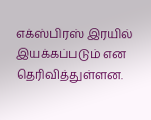எக்ஸ்பிரஸ் இரயில் இயக்கப்படும் என தெரிவித்துள்ளன.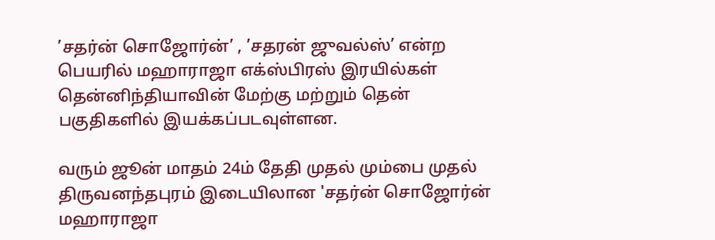’சதர்ன் சொஜோர்ன்’ , ’சதரன் ஜுவல்ஸ்’ என்ற பெயரில் மஹாராஜா எக்ஸ்பிரஸ் இரயில்கள் தென்னிந்தியாவின் மேற்கு மற்றும் தென் பகுதிகளில் இயக்கப்படவுள்ளன.

வரும் ஜூன் மாதம் 24ம் தேதி முதல் மும்பை முதல் திருவனந்தபுரம் இடையிலான 'சதர்ன் சொஜோர்ன் மஹாராஜா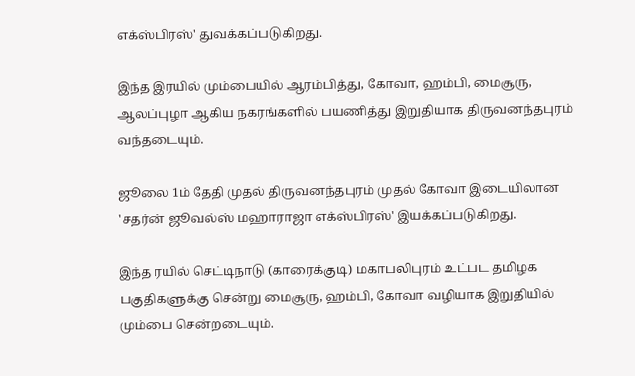எக்ஸ்பிரஸ்' துவக்கப்படுகிறது.

இந்த இரயில் மும்பையில் ஆரம்பித்து, கோவா, ஹம்பி, மைசூரு, ஆலப்புழா ஆகிய நகரங்களில் பயணித்து இறுதியாக திருவனந்தபுரம் வந்தடையும்.

ஜூலை 1ம் தேதி முதல் திருவனந்தபுரம் முதல் கோவா இடையிலான 'சதர்ன் ஜூவல்ஸ் மஹாராஜா எக்ஸ்பிரஸ்' இயக்கப்படுகிறது.

இந்த ரயில் செட்டிநாடு (காரைக்குடி) மகாபலிபுரம் உட்பட தமிழக பகுதிகளுக்கு சென்று மைசூரு, ஹம்பி, கோவா வழியாக இறுதியில் மும்பை சென்றடையும்.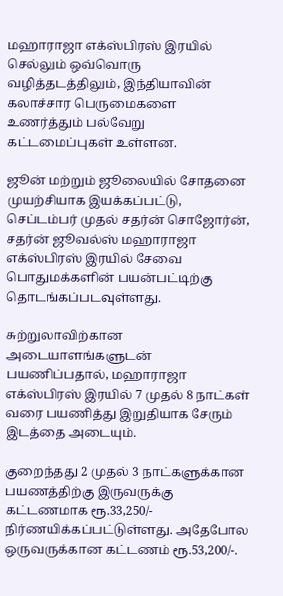மஹாராஜா எக்ஸ்பிரஸ் இரயில் செல்லும் ஒவ்வொரு வழித்தடத்திலும், இந்தியாவின் கலாச்சார பெருமைகளை உணர்த்தும் பல்வேறு கட்டமைப்புகள் உள்ளன.

ஜூன் மற்றும் ஜூலையில் சோதனை முயற்சியாக இயக்கப்பட்டு, செப்டம்பர் முதல் சதர்ன் சொஜோர்ன், சதர்ன் ஜூவல்ஸ் மஹாராஜா எக்ஸ்பிரஸ் இரயில் சேவை பொதுமக்களின் பயன்பட்டிற்கு தொடங்கப்படவுள்ளது.

சுற்றுலாவிற்கான அடையாளங்களுடன் பயணிப்பதால், மஹாராஜா எக்ஸ்பிரஸ் இரயில் 7 முதல் 8 நாட்கள் வரை பயணித்து இறுதியாக சேரும் இடத்தை அடையும்.

குறைந்தது 2 முதல் 3 நாட்களுக்கான பயணத்திற்கு இருவருக்கு கட்டணமாக ரூ.33,250/- நிர்ணயிக்கப்பட்டுள்ளது. அதேபோல ஒருவருக்கான கட்டணம் ரூ.53,200/-.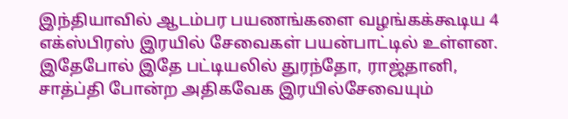இந்தியாவில் ஆடம்பர பயணங்களை வழங்கக்கூடிய 4 எக்ஸ்பிரஸ் இரயில் சேவைகள் பயன்பாட்டில் உள்ளன.
இதேபோல் இதே பட்டியலில் துரந்தோ, ராஜ்தானி, சாத்ப்தி போன்ற அதிகவேக இரயில்சேவையும்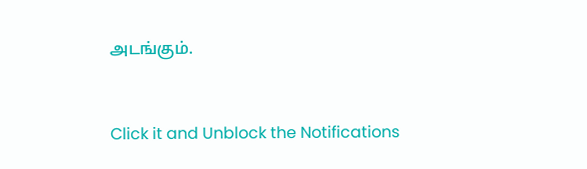அடங்கும்.


Click it and Unblock the Notifications